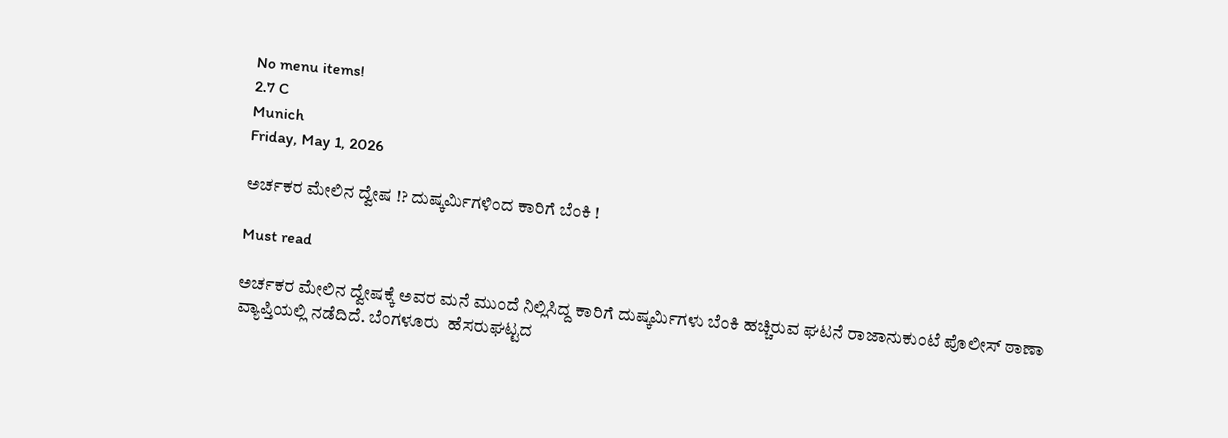No menu items!
2.7 C
Munich
Friday, May 1, 2026

ಅರ್ಚಕರ ಮೇಲಿನ ದ್ವೇಷ !? ದುಷ್ಕರ್ಮಿಗಳಿಂದ ಕಾರಿಗೆ ಬೆಂಕಿ !

Must read

ಅರ್ಚಕರ ಮೇಲಿನ ದ್ವೇಷಕ್ಕೆ ಅವರ ಮನೆ ಮುಂದೆ ನಿಲ್ಲಿಸಿದ್ದ ಕಾರಿಗೆ ದುಷ್ಕರ್ಮಿಗಳು ಬೆಂಕಿ ಹಚ್ಚಿರುವ ಘಟನೆ ರಾಜಾನುಕುಂಟೆ ಪೊಲೀಸ್ ಠಾಣಾ ವ್ಯಾಪ್ತಿಯಲ್ಲಿ ನಡೆದಿದೆ. ಬೆಂಗಳೂರು  ಹೆಸರುಘಟ್ಟದ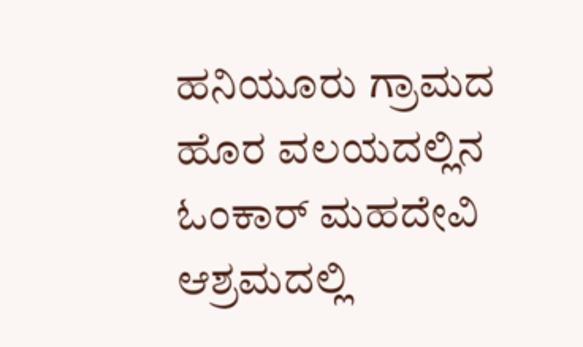ಹನಿಯೂರು ಗ್ರಾಮದ ಹೊರ ವಲಯದಲ್ಲಿನ ಓಂಕಾರ್ ಮಹದೇವಿ ಆಶ್ರಮದಲ್ಲಿ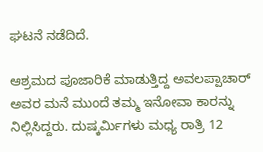ಘಟನೆ ನಡೆದಿದೆ.

ಆಶ್ರಮದ ಪೂಜಾರಿಕೆ ಮಾಡುತ್ತಿದ್ದ ಅವಲಪ್ಪಾಚಾರ್ ಅವರ ಮನೆ ಮುಂದೆ ತಮ್ಮ ಇನೋವಾ ಕಾರನ್ನು ನಿಲ್ಲಿಸಿದ್ದರು. ದುಷ್ಕರ್ಮಿಗಳು ಮಧ್ಯ ರಾತ್ರಿ 12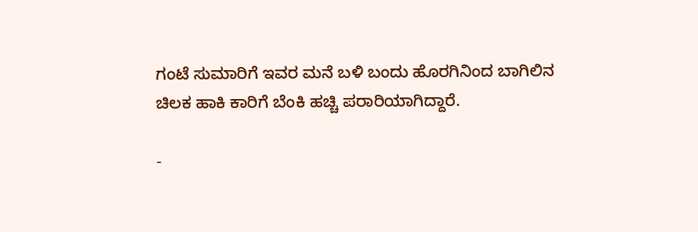ಗಂಟೆ ಸುಮಾರಿಗೆ ಇವರ ಮನೆ ಬಳಿ ಬಂದು ಹೊರಗಿನಿಂದ ಬಾಗಿಲಿನ ಚಿಲಕ ಹಾಕಿ ಕಾರಿಗೆ ಬೆಂಕಿ ಹಚ್ಚಿ ಪರಾರಿಯಾಗಿದ್ದಾರೆ.

-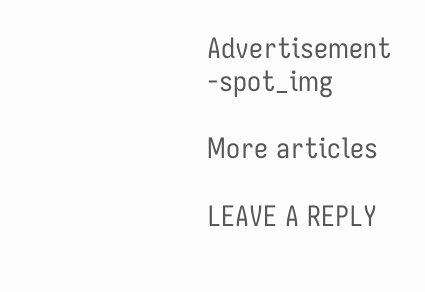Advertisement -spot_img

More articles

LEAVE A REPLY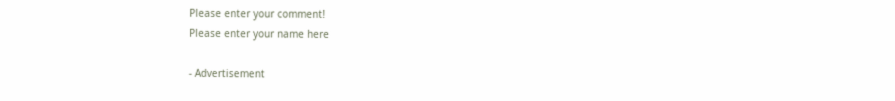Please enter your comment!
Please enter your name here

- Advertisement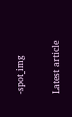-spot_img

Latest article